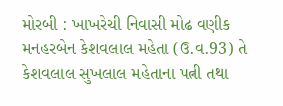મોરબી : ખાખરેચી નિવાસી મોઢ વણીક મનહરબેન કેશવલાલ મહેતા (ઉ.વ.93) તે કેશવલાલ સુખલાલ મહેતાના પત્ની તથા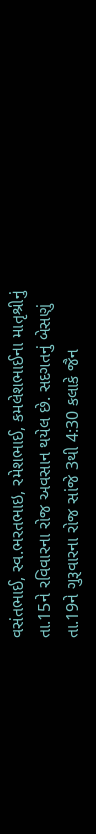વસંતભાઈ, સ્વ.ભરતભાઇ, રમેશભાઈ, કમલેશભાઈના માતૃશ્રીનું તા.15ને રવિવારના રોજ અવસાન થયેલ છે. સદગતનું બેસણું તા.19ને ગુરૂવારના રોજ સાંજે 3થી 4:30 કલાકે જૈન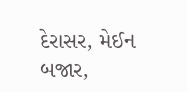દેરાસર, મેઈન બજાર,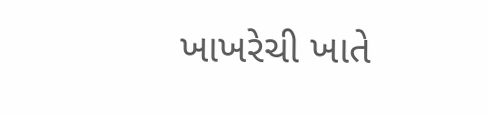ખાખરેચી ખાતે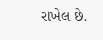રાખેલ છે.